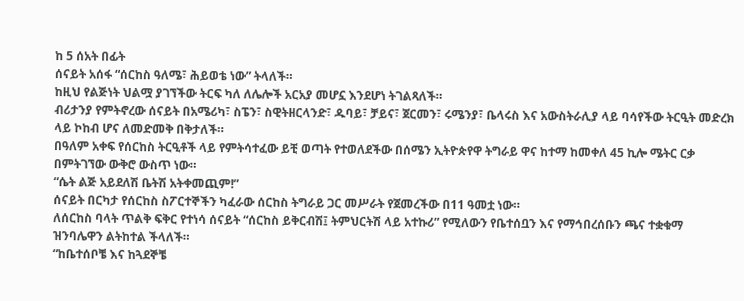ከ 5 ሰአት በፊት
ሰናይት አሰፋ “ሰርከስ ዓለሜ፣ ሕይወቴ ነው” ትላለች።
ከዚህ የልጅነት ህልሟ ያገኘችው ትርፍ ካለ ለሌሎች አርአያ መሆኗ እንደሆነ ትገልጻለች።
ብሪታንያ የምትኖረው ሰናይት በአሜሪካ፣ ስፔን፣ ስዊትዘርላንድ፣ ዱባይ፣ ቻይና፣ ጀርመን፣ ሩሜንያ፣ ቤላሩስ እና አውስትራሊያ ላይ ባሳየችው ትርዒት መድረክ ላይ ኮከብ ሆና ለመድመቅ በቅታለች።
በዓለም አቀፍ የሰርከስ ትርዒቶች ላይ የምትሳተፈው ይቺ ወጣት የተወለደችው በሰሜን ኢትዮጵየዋ ትግራይ ዋና ከተማ ከመቀለ 45 ኪሎ ሜትር ርቃ በምትገኘው ውቅሮ ውስጥ ነው።
“ሴት ልጅ አይደለሽ ቤትሽ አትቀመጪም!”
ሰናይት በርካታ የሰርከስ ስፖርተኞችን ካፈራው ሰርከስ ትግራይ ጋር መሥራት የጀመረችው በ11 ዓመቷ ነው።
ለሰርከስ ባላት ጥልቅ ፍቅር የተነሳ ሰናይት “ሰርከስ ይቅርብሽ፤ ትምህርትሽ ላይ አተኩሪ” የሚለውን የቤተሰቧን እና የማኅበረሰቡን ጫና ተቋቁማ ዝንባሌዋን ልትከተል ችላለች።
“ከቤተሰቦቼ እና ከጓደኞቼ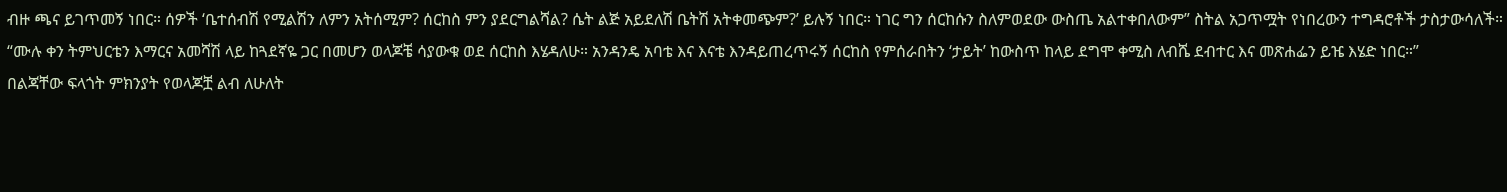ብዙ ጫና ይገጥመኝ ነበር። ሰዎች ‘ቤተሰብሽ የሚልሽን ለምን አትሰሚም? ሰርከስ ምን ያደርግልሻል? ሴት ልጅ አይደለሽ ቤትሽ አትቀመጭም?’ ይሉኝ ነበር። ነገር ግን ሰርከሱን ስለምወደው ውስጤ አልተቀበለውም” ስትል አጋጥሟት የነበረውን ተግዳሮቶች ታስታውሳለች።
“ሙሉ ቀን ትምህርቴን እማርና አመሻሽ ላይ ከጓደኛዬ ጋር በመሆን ወላጆቼ ሳያውቁ ወደ ሰርከስ እሄዳለሁ። አንዳንዴ አባቴ እና እናቴ እንዳይጠረጥሩኝ ሰርከስ የምሰራበትን ‘ታይት’ ከውስጥ ከላይ ደግሞ ቀሚስ ለብሼ ደብተር እና መጽሐፌን ይዤ እሄድ ነበር።”
በልጃቸው ፍላጎት ምክንያት የወላጆቿ ልብ ለሁለት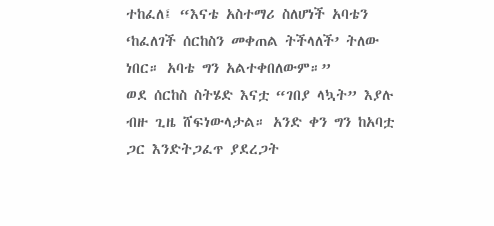ተከፈለ፤ “እናቴ አስተማሪ ስለሆነች አባቴን ‘ከፈለገች ሰርከስን መቀጠል ትችላለች’ ትለው ነበር። አባቴ ግን አልተቀበለውም።”
ወደ ሰርከስ ስትሄድ እናቷ “ገበያ ላኳት” እያሉ ብዙ ጊዜ ሸፍነውላታል። አንድ ቀን ግን ከአባቷ ጋር እንድትጋፈጥ ያደረጋት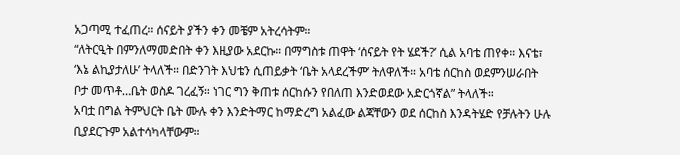አጋጣሚ ተፈጠረ። ሰናይት ያችን ቀን መቼም አትረሳትም።
“ለትርዒት በምንለማመድበት ቀን እዚያው አደርኩ። በማግስቱ ጠዋት ‘ሰናይት የት ሄደች?’ ሲል አባቴ ጠየቀ። እናቴ፣ ‘እኔ ልኪያታለሁ’ ትላለች። በድንገት እህቴን ሲጠይቃት ‘ቤት አላደረችም’ ትለዋለች። አባቴ ሰርከስ ወደምንሠራበት ቦታ መጥቶ…ቤት ወስዶ ገረፈኝ። ነገር ግን ቅጠቱ ሰርከሱን የበለጠ እንድወደው አድርጎኛል” ትላለች።
አባቷ በግል ትምህርት ቤት ሙሉ ቀን እንድትማር ከማድረግ አልፈው ልጃቸውን ወደ ሰርከስ እንዳትሄድ የቻሉትን ሁሉ ቢያደርጉም አልተሳካላቸውም።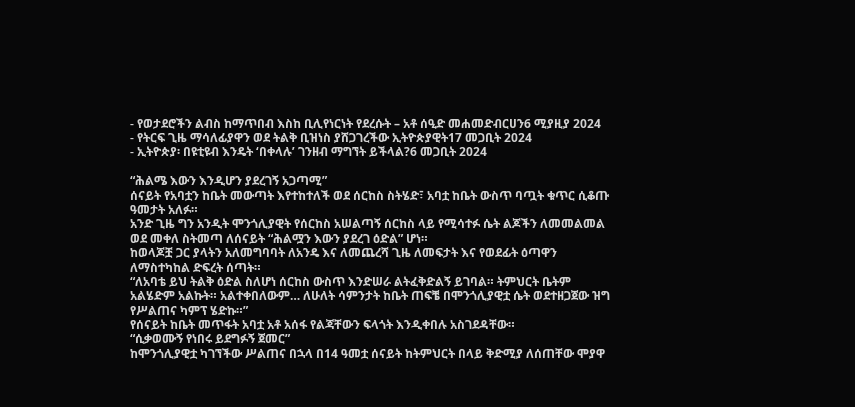- የወታደሮችን ልብስ ከማጥበብ እስከ ቢሊየነርነት የደረሱት – አቶ ሰዒድ መሐመድብርሀን6 ሚያዚያ 2024
- የትርፍ ጊዜ ማሳለፊያዋን ወደ ትልቅ ቢዝነስ ያሸጋገረችው ኢትዮጵያዊት17 መጋቢት 2024
- ኢትዮጵያ፡ በዩቲዩብ እንዴት ‘በቀላሉ’ ገንዘብ ማግኘት ይችላል?6 መጋቢት 2024

“ሕልሜ እውን እንዲሆን ያደረገኝ አጋጣሚ”
ሰናይት የአባቷን ከቤት መውጣት እየተከተለች ወደ ሰርከስ ስትሄድ፣ አባቷ ከቤት ውስጥ ባጧት ቁጥር ሲቆጡ ዓመታት አለፉ።
አንድ ጊዜ ግን አንዲት ሞንጎሊያዊት የሰርከስ አሠልጣኝ ሰርከስ ላይ የሚሳተፉ ሴት ልጆችን ለመመልመል ወደ መቀለ ስትመጣ ለሰናይት “ሕልሟን እውን ያደረገ ዕድል” ሆነ።
ከወላጆቿ ጋር ያላትን አለመግባባት ለአንዴ እና ለመጨረሻ ጊዜ ለመፍታት እና የወደፊት ዕጣዋን ለማስተካከል ድፍረት ሰጣት።
“ለአባቴ ይህ ትልቅ ዕድል ስለሆነ ሰርከስ ውስጥ እንድሠራ ልትፈቅድልኝ ይገባል። ትምህርት ቤትም አልሄድም አልኩት። አልተቀበለውም… ለሁለት ሳምንታት ከቤት ጠፍቼ በሞንጎሊያዊቷ ሴት ወደተዘጋጀው ዝግ የሥልጠና ካምፕ ሄድኩ።”
የሰናይት ከቤት መጥፋት አባቷ አቶ አሰፋ የልጃቸውን ፍላጎት እንዲቀበሉ አስገደዳቸው።
“ሲቃወሙኝ የነበሩ ይደግፉኝ ጀመር”
ከሞንጎሊያዊቷ ካገኘችው ሥልጠና በኋላ በ14 ዓመቷ ሰናይት ከትምህርት በላይ ቅድሚያ ለሰጠቸው ሞያዋ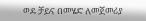ወደ ቻይና በመሄድ ለመጀመሪያ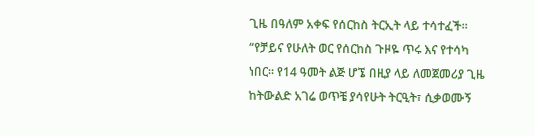ጊዜ በዓለም አቀፍ የሰርከስ ትርኢት ላይ ተሳተፈች።
“የቻይና የሁለት ወር የሰርከስ ጉዞዬ ጥሩ እና የተሳካ ነበር። የ14 ዓመት ልጅ ሆኜ በዚያ ላይ ለመጀመሪያ ጊዜ ከትውልድ አገሬ ወጥቼ ያሳየሁት ትርዒት፣ ሲቃወሙኝ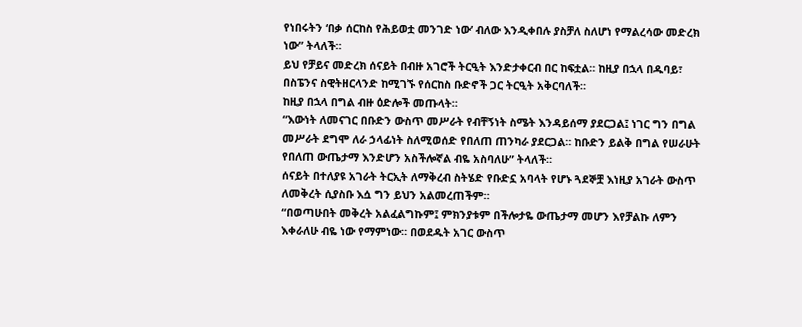የነበሩትን ‘በቃ ሰርከስ የሕይወቷ መንገድ ነው’ ብለው እንዲቀበሉ ያስቻለ ስለሆነ የማልረሳው መድረክ ነው” ትላለች።
ይህ የቻይና መድረክ ሰናይት በብዙ አገሮች ትርዒት እንድታቀርብ በር ከፍቷል። ከዚያ በኋላ በዱባይ፣ በስፔንና ስዊትዘርላንድ ከሚገኙ የሰርከስ ቡድኖች ጋር ትርዒት አቅርባለች።
ከዚያ በኋላ በግል ብዙ ዕድሎች መጡላት።
“እውነት ለመናገር በቡድን ውስጥ መሥራት የብቸኝነት ስሜት እንዳይሰማ ያደርጋል፤ ነገር ግን በግል መሥራት ደግሞ ለራ ኃላፊነት ስለሚወሰድ የበለጠ ጠንካራ ያደርጋል። ከቡድን ይልቅ በግል የሠራሁት የበለጠ ውጤታማ እንድሆን አስችሎኛል ብዬ አስባለሁ” ትላለች።
ሰናይት በተለያዩ አገራት ትርኢት ለማቅረብ ስትሄድ የቡድኗ አባላት የሆኑ ጓደኞቿ እነዚያ አገራት ውስጥ ለመቅረት ሲያስቡ እሷ ግን ይህን አልመረጠችም።
“በወጣሁበት መቅረት አልፈልግኩም፤ ምክንያቱም በችሎታዬ ውጤታማ መሆን እየቻልኩ ለምን እቀራለሁ ብዬ ነው የማምነው። በወደዱት አገር ውስጥ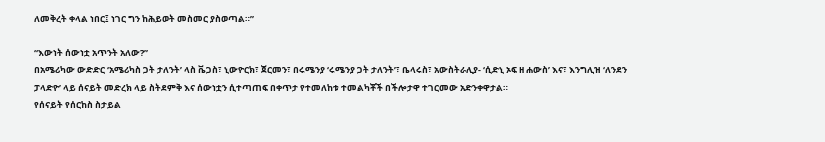ለመቅረት ቀላል ነበር፤ ነገር ግን ከሕይወት መስመር ያስወጣል።”

“እውነት ሰውነቷ አጥንት አለው?”
በአሜሪካው ውድድር ‘አሜሪካስ ጋት ታለንት’ ላስ ቬጋስ፣ ኒውዮርክ፣ ጀርመን፣ በሩሜንያ ‘ሩሜንያ ጋት ታለንት’፣ ቤላሩስ፣ አውስትራሊያ- ‘ሲድኒ ኦፍ ዘ ሐውስ’ እና፣ እንግሊዝ ‘ለንደን ፓላድዮ’ ላይ ሰናይት መድረክ ላይ ስትደምቅ እና ሰውነቷን ሲተጣጠፍ በቀጥታ የተመለከቱ ተመልካቾች በችሎታዋ ተገርመው አድንቀዋታል።
የሰናይት የሰርከስ ስታይል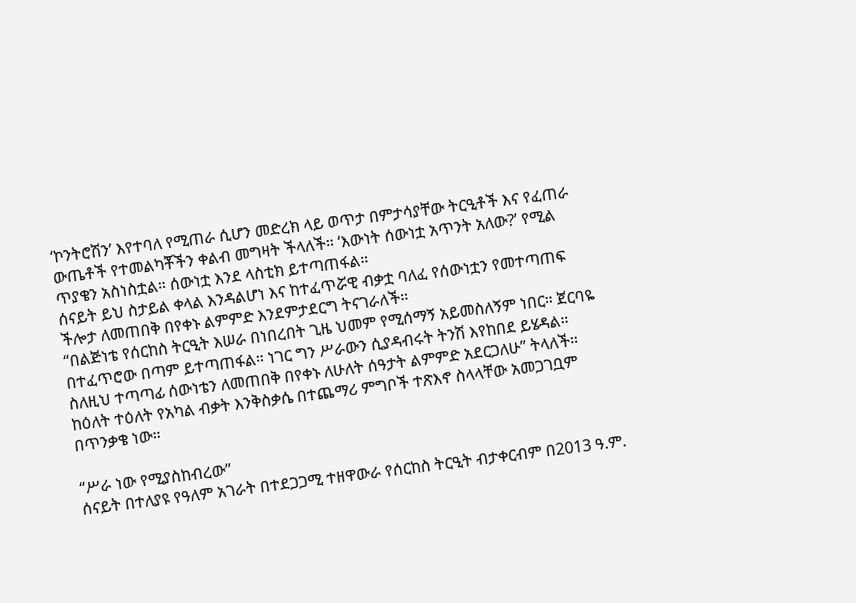‘ኮንትሮሽን’ እየተባለ የሚጠራ ሲሆን መድረክ ላይ ወጥታ በምታሳያቸው ትርዒቶች እና የፈጠራ ውጤቶች የተመልካቾችን ቀልብ መግዛት ችላለች። ‘እውነት ሰውነቷ አጥንት አለው?’ የሚል ጥያቄን አስነስቷል። ሰውነቷ እንደ ላስቲክ ይተጣጠፋል።
ሰናይት ይህ ስታይል ቀላል እንዳልሆነ እና ከተፈጥሯዊ ብቃቷ ባለፈ የሰውነቷን የመተጣጠፍ ችሎታ ለመጠበቅ በየቀኑ ልምምድ እንደምታደርግ ትናገራለች።
“በልጅነቴ የሰርከስ ትርዒት እሠራ በነበረበት ጊዜ ህመም የሚሰማኝ አይመስለኝም ነበር። ጀርባዬ በተፈጥሮው በጣም ይተጣጠፋል። ነገር ግን ሥራውን ሲያዳብሩት ትንሽ እየከበደ ይሄዳል። ስለዚህ ተጣጣፊ ሰውነቴን ለመጠበቅ በየቀኑ ለሁለት ሰዓታት ልምምድ አደርጋለሁ” ትላለች።
ከዕለት ተዕለት የአካል ብቃት እንቅስቃሴ በተጨማሪ ምግቦች ተጽእኖ ስላላቸው አመጋገቧም በጥንቃቄ ነው።

“ሥራ ነው የሚያስከብረው”
ሰናይት በተለያዩ የዓለም አገራት በተደጋጋሚ ተዘዋውራ የሰርከስ ትርዒት ብታቀርብም በ2013 ዓ.ም.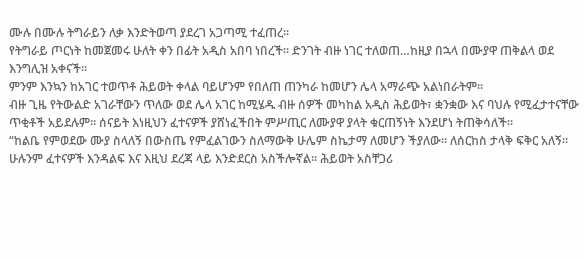ሙሉ በሙሉ ትግራይን ለቃ እንድትወጣ ያደረገ አጋጣሚ ተፈጠረ።
የትግራይ ጦርነት ከመጀመሩ ሁለት ቀን በፊት አዲስ አበባ ነበረች። ድንገት ብዙ ነገር ተለወጠ…ከዚያ በኋላ በሙያዋ ጠቅልላ ወደ እንግሊዝ አቀናች።
ምንም እንኳን ከአገር ተወጥቶ ሕይወት ቀላል ባይሆንም የበለጠ ጠንካራ ከመሆን ሌላ አማራጭ አልነበራትም።
ብዙ ጊዜ የትውልድ አገራቸውን ጥለው ወደ ሌላ አገር ከሚሄዱ ብዙ ሰዎች መካከል አዲስ ሕይወት፣ ቋንቋው እና ባህሉ የሚፈታተናቸው ጥቂቶች አይደሉም። ሰናይት እነዚህን ፈተናዎች ያሸነፈችበት ምሥጢር ለሙያዋ ያላት ቁርጠኝነት እንደሆነ ትጠቅሳለች።
“ከልቤ የምወደው ሙያ ስላለኝ በውስጤ የምፈልገውን ስለማውቅ ሁሌም ስኬታማ ለመሆን ችያለው። ለሰርከስ ታላቅ ፍቅር አለኝ። ሁሉንም ፈተናዎች እንዳልፍ እና እዚህ ደረጃ ላይ እንድደርስ አስችሎኛል። ሕይወት አስቸጋሪ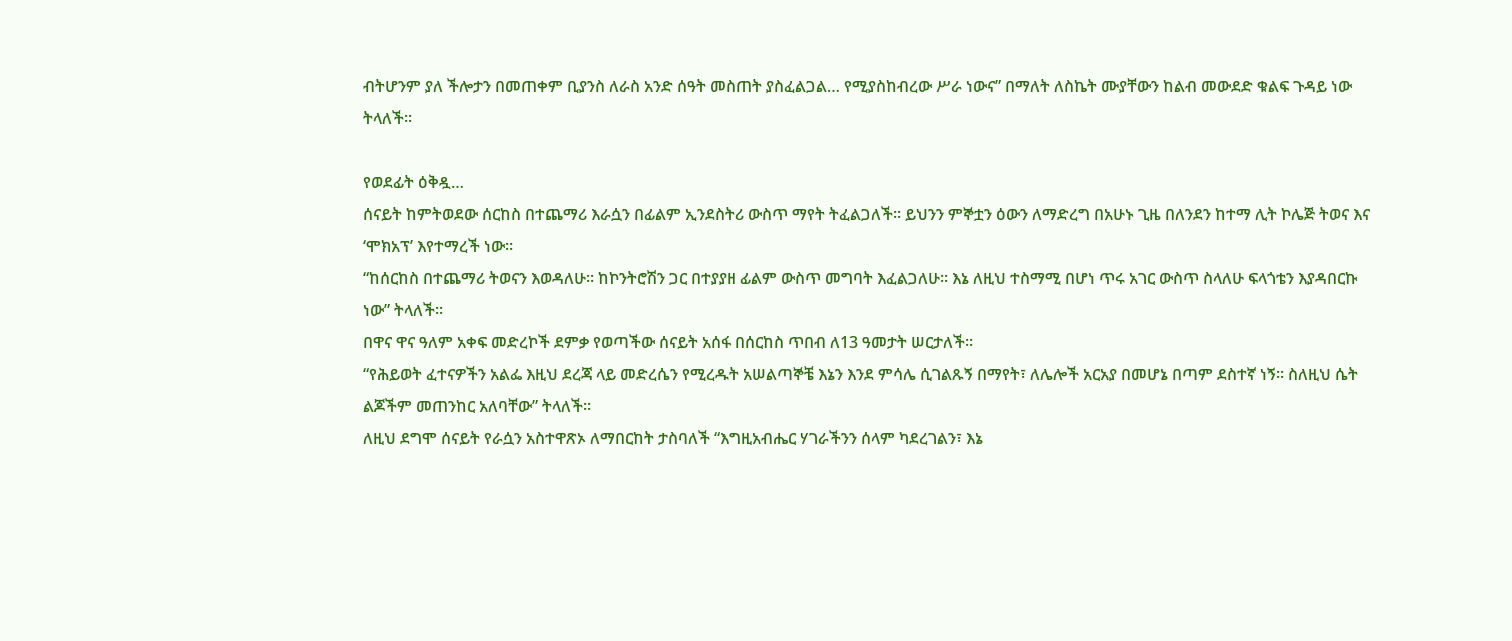ብትሆንም ያለ ችሎታን በመጠቀም ቢያንስ ለራስ አንድ ሰዓት መስጠት ያስፈልጋል… የሚያስከብረው ሥራ ነውና” በማለት ለስኬት ሙያቸውን ከልብ መውደድ ቁልፍ ጉዳይ ነው ትላለች።

የወደፊት ዕቅዷ…
ሰናይት ከምትወደው ሰርከስ በተጨማሪ እራሷን በፊልም ኢንደስትሪ ውስጥ ማየት ትፈልጋለች። ይህንን ምኞቷን ዕውን ለማድረግ በአሁኑ ጊዜ በለንደን ከተማ ሊት ኮሌጅ ትወና እና ‘ሞክአፕ’ እየተማረች ነው።
“ከሰርከስ በተጨማሪ ትወናን እወዳለሁ። ከኮንትሮሽን ጋር በተያያዘ ፊልም ውስጥ መግባት እፈልጋለሁ። እኔ ለዚህ ተስማሚ በሆነ ጥሩ አገር ውስጥ ስላለሁ ፍላጎቴን እያዳበርኩ ነው” ትላለች።
በዋና ዋና ዓለም አቀፍ መድረኮች ደምቃ የወጣችው ሰናይት አሰፋ በሰርከስ ጥበብ ለ13 ዓመታት ሠርታለች።
“የሕይወት ፈተናዎችን አልፌ እዚህ ደረጃ ላይ መድረሴን የሚረዱት አሠልጣኞቼ እኔን እንደ ምሳሌ ሲገልጹኝ በማየት፣ ለሌሎች አርአያ በመሆኔ በጣም ደስተኛ ነኝ። ስለዚህ ሴት ልጆችም መጠንከር አለባቸው” ትላለች።
ለዚህ ደግሞ ሰናይት የራሷን አስተዋጽኦ ለማበርከት ታስባለች “እግዚአብሔር ሃገራችንን ሰላም ካደረገልን፣ እኔ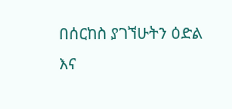በሰርከስ ያገኘሁትን ዕድል እና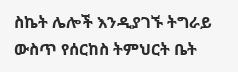ስኬት ሌሎች እንዲያገኙ ትግራይ ውስጥ የሰርከስ ትምህርት ቤት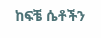ከፍቼ ሴቶችን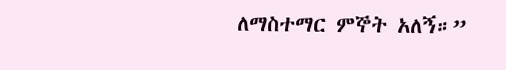ለማስተማር ምኞት አለኝ።”